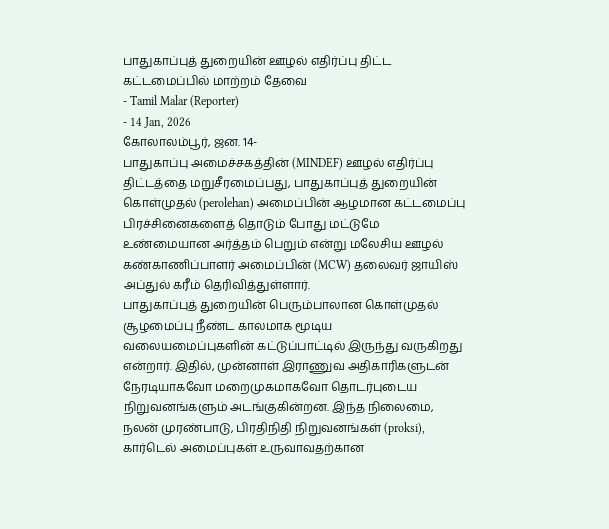பாதுகாப்புத் துறையின் ஊழல் எதிர்ப்பு திட்ட கட்டமைப்பில் மாற்றம் தேவை
- Tamil Malar (Reporter)
- 14 Jan, 2026
கோலாலம்பூர், ஜன. 14-
பாதுகாப்பு அமைச்சகத்தின் (MINDEF) ஊழல் எதிர்ப்பு திட்டத்தை மறுசீரமைப்பது, பாதுகாப்புத் துறையின் கொள்முதல் (perolehan) அமைப்பின் ஆழமான கட்டமைப்பு பிரச்சினைகளைத் தொடும் போது மட்டுமே உண்மையான அர்த்தம் பெறும் என்று மலேசிய ஊழல் கண்காணிப்பாளர் அமைப்பின் (MCW) தலைவர் ஜாயிஸ் அப்துல் கரீம் தெரிவித்துள்ளார்.
பாதுகாப்புத் துறையின் பெரும்பாலான கொள்முதல் சூழமைப்பு நீண்ட காலமாக மூடிய வலையமைப்புகளின் கட்டுப்பாட்டில் இருந்து வருகிறது என்றார். இதில், முன்னாள் இராணுவ அதிகாரிகளுடன் நேரடியாகவோ மறைமுகமாகவோ தொடர்புடைய நிறுவனங்களும் அடங்குகின்றன. இந்த நிலைமை, நலன் முரண்பாடு, பிரதிநிதி நிறுவனங்கள் (proksi), கார்டெல் அமைப்புகள் உருவாவதற்கான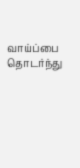வாய்ப்பை தொடர்ந்து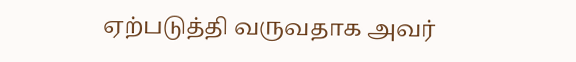ஏற்படுத்தி வருவதாக அவர்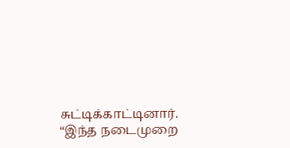சுட்டிக்காட்டினார்.
“இந்த நடைமுறை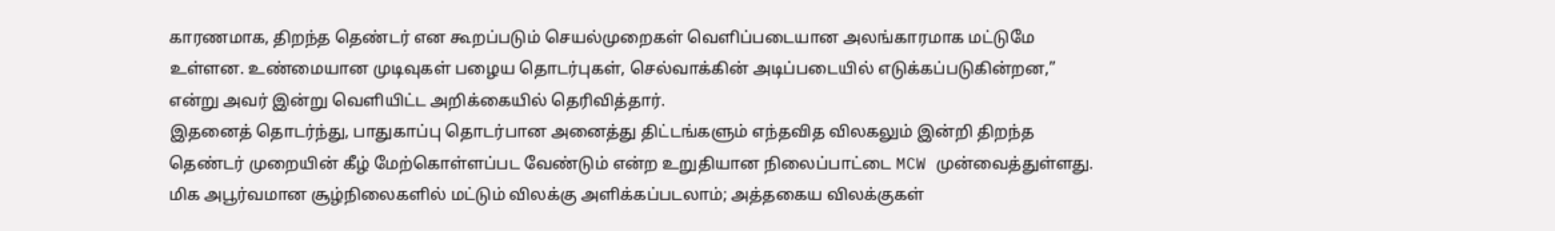காரணமாக, திறந்த தெண்டர் என கூறப்படும் செயல்முறைகள் வெளிப்படையான அலங்காரமாக மட்டுமே உள்ளன. உண்மையான முடிவுகள் பழைய தொடர்புகள், செல்வாக்கின் அடிப்படையில் எடுக்கப்படுகின்றன,” என்று அவர் இன்று வெளியிட்ட அறிக்கையில் தெரிவித்தார்.
இதனைத் தொடர்ந்து, பாதுகாப்பு தொடர்பான அனைத்து திட்டங்களும் எந்தவித விலகலும் இன்றி திறந்த தெண்டர் முறையின் கீழ் மேற்கொள்ளப்பட வேண்டும் என்ற உறுதியான நிலைப்பாட்டை MCW முன்வைத்துள்ளது. மிக அபூர்வமான சூழ்நிலைகளில் மட்டும் விலக்கு அளிக்கப்படலாம்; அத்தகைய விலக்குகள்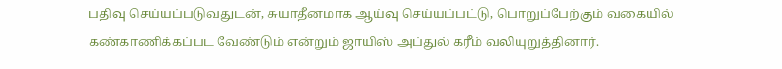பதிவு செய்யப்படுவதுடன், சுயாதீனமாக ஆய்வு செய்யப்பட்டு, பொறுப்பேற்கும் வகையில் கண்காணிக்கப்பட வேண்டும் என்றும் ஜாயிஸ் அப்துல் கரீம் வலியுறுத்தினார்.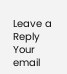Leave a Reply
Your email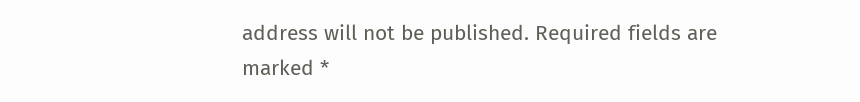address will not be published. Required fields are marked *